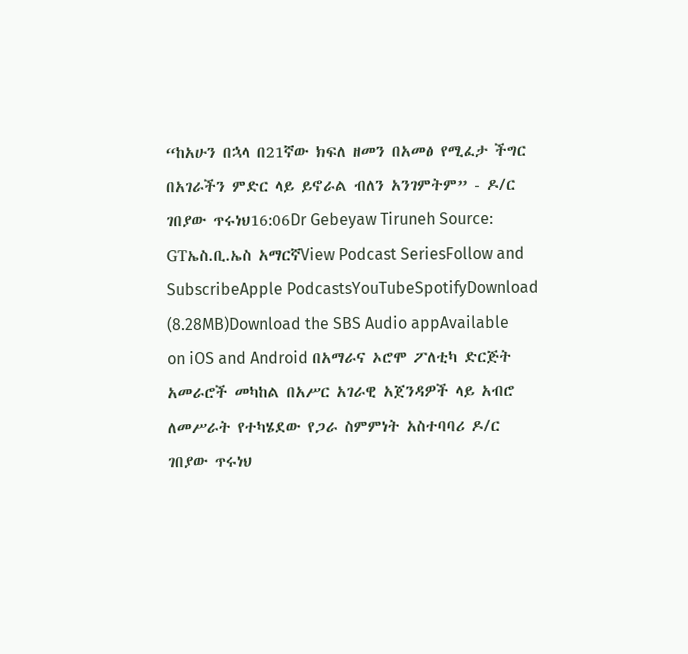“ከአሁን በኋላ በ21ኛው ክፍለ ዘመን በአመፅ የሚፈታ ችግር በአገራችን ምድር ላይ ይኖራል ብለን አንገምትም” - ዶ/ር ገበያው ጥሩነህ16:06Dr Gebeyaw Tiruneh Source: GTኤስ.ቢ.ኤስ አማርኛView Podcast SeriesFollow and SubscribeApple PodcastsYouTubeSpotifyDownload (8.28MB)Download the SBS Audio appAvailable on iOS and Android በአማራና ኦሮሞ ፖለቲካ ድርጅት አመራሮች መካከል በአሥር አገራዊ አጀንዳዎች ላይ አብሮ ለመሥራት የተካሄደው የጋራ ስምምነት አስተባባሪ ዶ/ር ገበያው ጥሩነህ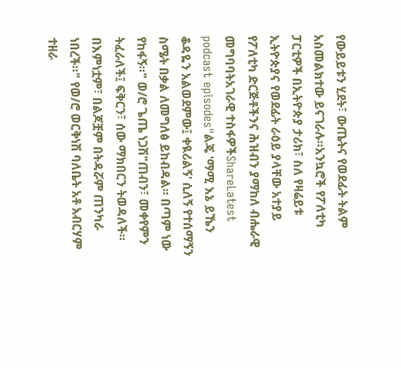የውይይቱን ሂደት፣ ውጤትና የወደፊት ትልም አስመልክተው ይናገራሉ።አንኳሮች የፖለቲካ ፓርቲዎች በኢትዮጵያ ታሪክ፣ ስለ የዛሬይቱ ኢትዮጵያና የወደፊት ራዕይ ያላቸው አተያይ የፖለቲካ ድርጅቶችንና ሕዝብን ያማከለ ብሔራዊ መግባባትአገራዊ ተስፋዎችShareLatest podcast episodes"ልጄ 'ማሚ እኔ ይኼን ቆዳዬን አልወደምው፤ ቀዪሪልኝ' ሲለኝ የተሰማኝን ስሜት በቃል ለመግለፅ ይከብዳል። በጣም ነው የከፋኝ።" ወ/ሮ ጌጤ ነጋሽ"ጠብን፣ መቀየምን ትፈራለች፤ ፍቅርን፣ ሰው ማክበርን ትወዳለች። በእምነቷም፣ በልጆቿም በትዳሯም ጠንካራ ነበረች።" የወ/ሮ ወርቅነሽ ባለቤት አቶ አብርሃም ተዘራ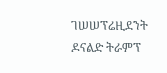ገሠሠፕሬዚደንት ዶናልድ ትራምፕ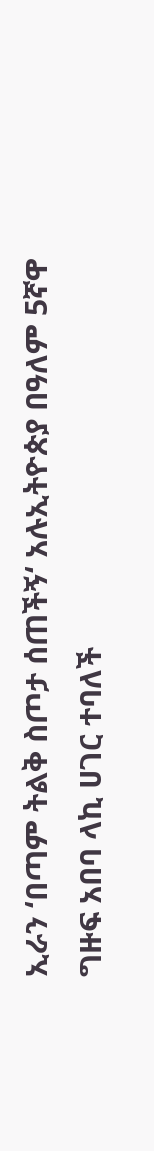ኢራን ‘በጣም ትልቅ ስጦታ ሰጠችኝ‘ አሉኢትዮጵያ በዓለም 5ኛዋ ግዙፍ አበባ ላኪ ሀገር ተባለች